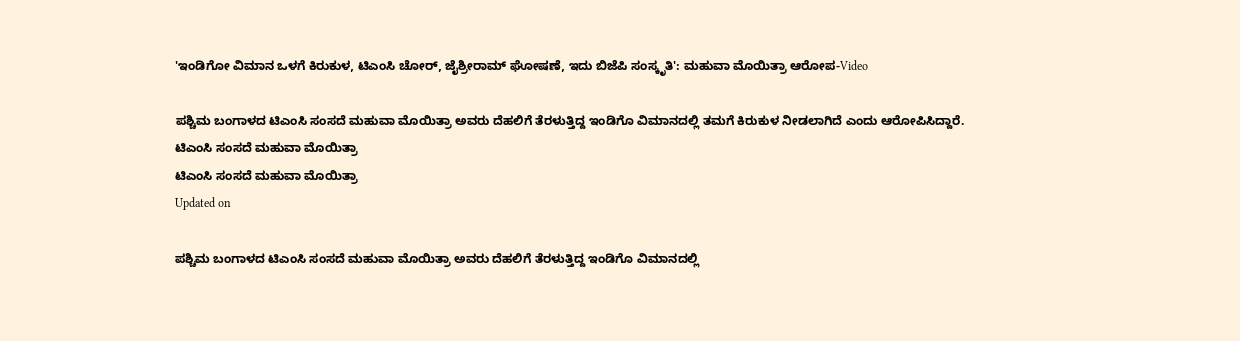'ಇಂಡಿಗೋ ವಿಮಾನ ಒಳಗೆ ಕಿರುಕುಳ, ಟಿಎಂಸಿ ಚೋರ್, ಜೈಶ್ರೀರಾಮ್ ಘೋಷಣೆ, ಇದು ಬಿಜೆಪಿ ಸಂಸ್ಕೃತಿ': ಮಹುವಾ ಮೊಯಿತ್ರಾ ಆರೋಪ-Video

ಪಶ್ಚಿಮ ಬಂಗಾಳದ ಟಿಎಂಸಿ ಸಂಸದೆ ಮಹುವಾ ಮೊಯಿತ್ರಾ ಅವರು ದೆಹಲಿಗೆ ತೆರಳುತ್ತಿದ್ದ ಇಂಡಿಗೊ ವಿಮಾನದಲ್ಲಿ ತಮಗೆ ಕಿರುಕುಳ ನೀಡಲಾಗಿದೆ ಎಂದು ಆರೋಪಿಸಿದ್ದಾರೆ.
ಟಿಎಂಸಿ ಸಂಸದೆ ಮಹುವಾ ಮೊಯಿತ್ರಾ
ಟಿಎಂಸಿ ಸಂಸದೆ ಮಹುವಾ ಮೊಯಿತ್ರಾ
Updated on

ಪಶ್ಚಿಮ ಬಂಗಾಳದ ಟಿಎಂಸಿ ಸಂಸದೆ ಮಹುವಾ ಮೊಯಿತ್ರಾ ಅವರು ದೆಹಲಿಗೆ ತೆರಳುತ್ತಿದ್ದ ಇಂಡಿಗೊ ವಿಮಾನದಲ್ಲಿ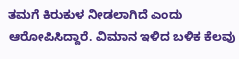ತಮಗೆ ಕಿರುಕುಳ ನೀಡಲಾಗಿದೆ ಎಂದು ಆರೋಪಿಸಿದ್ದಾರೆ. ವಿಮಾನ ಇಳಿದ ಬಳಿಕ ಕೆಲವು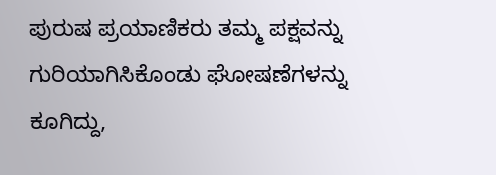ಪುರುಷ ಪ್ರಯಾಣಿಕರು ತಮ್ಮ ಪಕ್ಷವನ್ನು ಗುರಿಯಾಗಿಸಿಕೊಂಡು ಘೋಷಣೆಗಳನ್ನು ಕೂಗಿದ್ದು,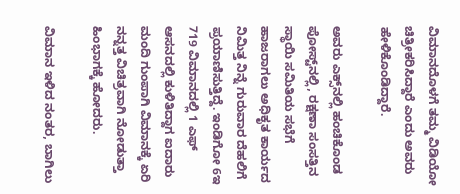ವಿಮಾನದೊಳಗೆ ತಮ್ಮ ವಿಡಿಯೋ ಚಿತ್ರೀಕರಿಸಿದ್ದಾರೆ ಎಂದು ಅವರು ಹೇಳಿಕೊಂಡಿದ್ದಾರೆ.

ಅವರು ಎಕ್ಸ್‌ನಲ್ಲಿ ಹಂಚಿಕೊಂಡ ಪೋಸ್ಟ್‌ನಲ್ಲಿ, ರಕ್ಷಣಾ ಸಂಸತ್ತಿನ ಸ್ಥಾಯಿ ಸಮಿತಿಯ ಸಭೆಗೆ ಹಾಜರಾಗಲು ಅಧಿಕೃತ ಕಾರ್ಯದ ನಿಮಿತ್ತ ನಿನ್ನೆ ಗುರುವಾರ ದೆಹಲಿಗೆ ಪ್ರಯಾಣಿಸುತ್ತಿದ್ದೆ. ಇಂಡಿಗೋ 6ಇ 719 ವಿಮಾನದಲ್ಲಿ 1 ಎಫ್ ಆಸನದಲ್ಲಿ ಕುಳಿತಿದ್ದಾಗ ಐದಾರು ಮಂದಿ ಗುಂಪಾಗಿ ವಿಮಾನಕ್ಕೆ ಏರಿ ನನ್ನತ್ತ ವಿಚಿತ್ರವಾಗಿ ನೋಡುತ್ತಾ ಹಿಂಭಾಗಕ್ಕೆ ಹೋದರು.

ವಿಮಾನ ಇಳಿದ ನಂತರ, ಬಾಗಿಲು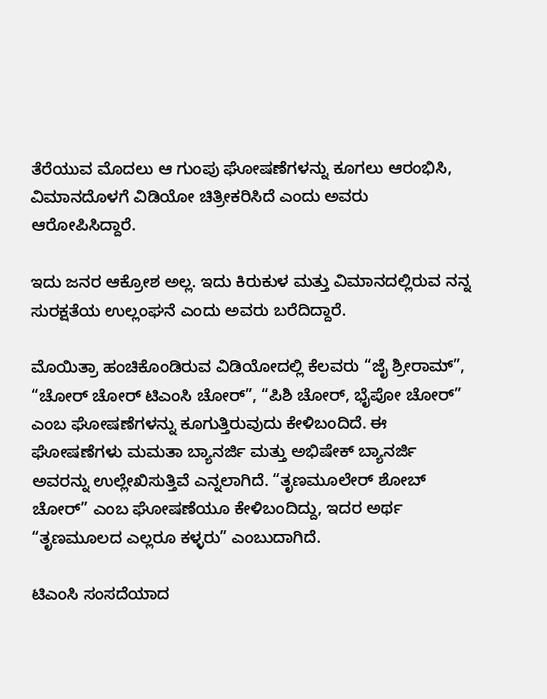ತೆರೆಯುವ ಮೊದಲು ಆ ಗುಂಪು ಘೋಷಣೆಗಳನ್ನು ಕೂಗಲು ಆರಂಭಿಸಿ, ವಿಮಾನದೊಳಗೆ ವಿಡಿಯೋ ಚಿತ್ರೀಕರಿಸಿದೆ ಎಂದು ಅವರು ಆರೋಪಿಸಿದ್ದಾರೆ.

ಇದು ಜನರ ಆಕ್ರೋಶ ಅಲ್ಲ. ಇದು ಕಿರುಕುಳ ಮತ್ತು ವಿಮಾನದಲ್ಲಿರುವ ನನ್ನ ಸುರಕ್ಷತೆಯ ಉಲ್ಲಂಘನೆ ಎಂದು ಅವರು ಬರೆದಿದ್ದಾರೆ.

ಮೊಯಿತ್ರಾ ಹಂಚಿಕೊಂಡಿರುವ ವಿಡಿಯೋದಲ್ಲಿ ಕೆಲವರು “ಜೈ ಶ್ರೀರಾಮ್”, “ಚೋರ್ ಚೋರ್ ಟಿಎಂಸಿ ಚೋರ್”, “ಪಿಶಿ ಚೋರ್, ಭೈಪೋ ಚೋರ್” ಎಂಬ ಘೋಷಣೆಗಳನ್ನು ಕೂಗುತ್ತಿರುವುದು ಕೇಳಿಬಂದಿದೆ. ಈ ಘೋಷಣೆಗಳು ಮಮತಾ ಬ್ಯಾನರ್ಜಿ ಮತ್ತು ಅಭಿಷೇಕ್ ಬ್ಯಾನರ್ಜಿ ಅವರನ್ನು ಉಲ್ಲೇಖಿಸುತ್ತಿವೆ ಎನ್ನಲಾಗಿದೆ. “ತೃಣಮೂಲೇರ್ ಶೋಬ್ ಚೋರ್” ಎಂಬ ಘೋಷಣೆಯೂ ಕೇಳಿಬಂದಿದ್ದು, ಇದರ ಅರ್ಥ “ತೃಣಮೂಲದ ಎಲ್ಲರೂ ಕಳ್ಳರು” ಎಂಬುದಾಗಿದೆ.

ಟಿಎಂಸಿ ಸಂಸದೆಯಾದ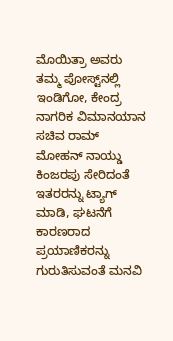ಮೊಯಿತ್ರಾ ಅವರು ತಮ್ಮ ಪೋಸ್ಟ್‌ನಲ್ಲಿ ಇಂಡಿಗೋ, ಕೇಂದ್ರ ನಾಗರಿಕ ವಿಮಾನಯಾನ ಸಚಿವ ರಾಮ್ ಮೋಹನ್ ನಾಯ್ಡು ಕಿಂಜರಪು ಸೇರಿದಂತೆ ಇತರರನ್ನು ಟ್ಯಾಗ್ ಮಾಡಿ, ಘಟನೆಗೆ ಕಾರಣರಾದ ಪ್ರಯಾಣಿಕರನ್ನು ಗುರುತಿಸುವಂತೆ ಮನವಿ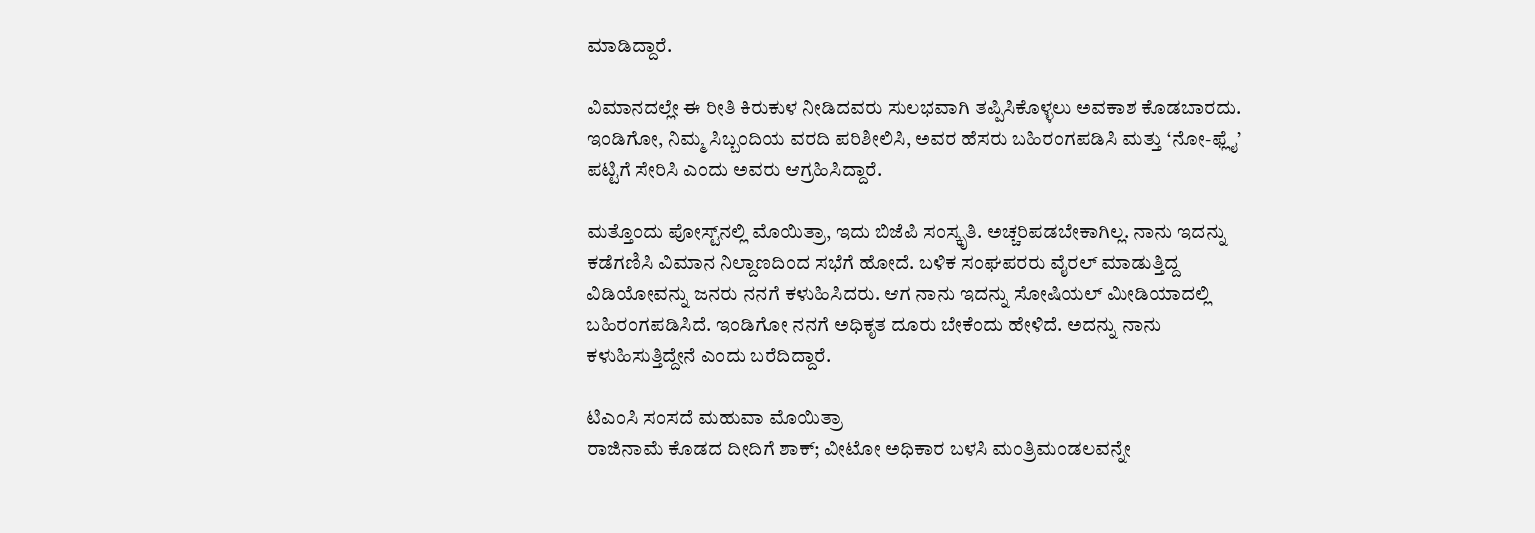ಮಾಡಿದ್ದಾರೆ.

ವಿಮಾನದಲ್ಲೇ ಈ ರೀತಿ ಕಿರುಕುಳ ನೀಡಿದವರು ಸುಲಭವಾಗಿ ತಪ್ಪಿಸಿಕೊಳ್ಳಲು ಅವಕಾಶ ಕೊಡಬಾರದು. ಇಂಡಿಗೋ, ನಿಮ್ಮ ಸಿಬ್ಬಂದಿಯ ವರದಿ ಪರಿಶೀಲಿಸಿ, ಅವರ ಹೆಸರು ಬಹಿರಂಗಪಡಿಸಿ ಮತ್ತು ‘ನೋ-ಫ್ಲೈ’ ಪಟ್ಟಿಗೆ ಸೇರಿಸಿ ಎಂದು ಅವರು ಆಗ್ರಹಿಸಿದ್ದಾರೆ.

ಮತ್ತೊಂದು ಪೋಸ್ಟ್‌ನಲ್ಲಿ ಮೊಯಿತ್ರಾ, ಇದು ಬಿಜೆಪಿ ಸಂಸ್ಕೃತಿ. ಅಚ್ಚರಿಪಡಬೇಕಾಗಿಲ್ಲ. ನಾನು ಇದನ್ನು ಕಡೆಗಣಿಸಿ ವಿಮಾನ ನಿಲ್ದಾಣದಿಂದ ಸಭೆಗೆ ಹೋದೆ. ಬಳಿಕ ಸಂಘಪರರು ವೈರಲ್ ಮಾಡುತ್ತಿದ್ದ ವಿಡಿಯೋವನ್ನು ಜನರು ನನಗೆ ಕಳುಹಿಸಿದರು. ಆಗ ನಾನು ಇದನ್ನು ಸೋಷಿಯಲ್ ಮೀಡಿಯಾದಲ್ಲಿ ಬಹಿರಂಗಪಡಿಸಿದೆ. ಇಂಡಿಗೋ ನನಗೆ ಅಧಿಕೃತ ದೂರು ಬೇಕೆಂದು ಹೇಳಿದೆ. ಅದನ್ನು ನಾನು ಕಳುಹಿಸುತ್ತಿದ್ದೇನೆ ಎಂದು ಬರೆದಿದ್ದಾರೆ.

ಟಿಎಂಸಿ ಸಂಸದೆ ಮಹುವಾ ಮೊಯಿತ್ರಾ
ರಾಜಿನಾಮೆ ಕೊಡದ ದೀದಿಗೆ ಶಾಕ್; ವೀಟೋ ಅಧಿಕಾರ ಬಳಸಿ ಮಂತ್ರಿಮಂಡಲವನ್ನೇ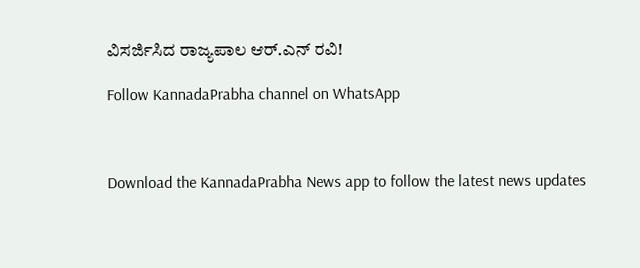ವಿಸರ್ಜಿಸಿದ ರಾಜ್ಯಪಾಲ ಆರ್‌.ಎನ್ ರವಿ!

Follow KannadaPrabha channel on WhatsApp



Download the KannadaPrabha News app to follow the latest news updates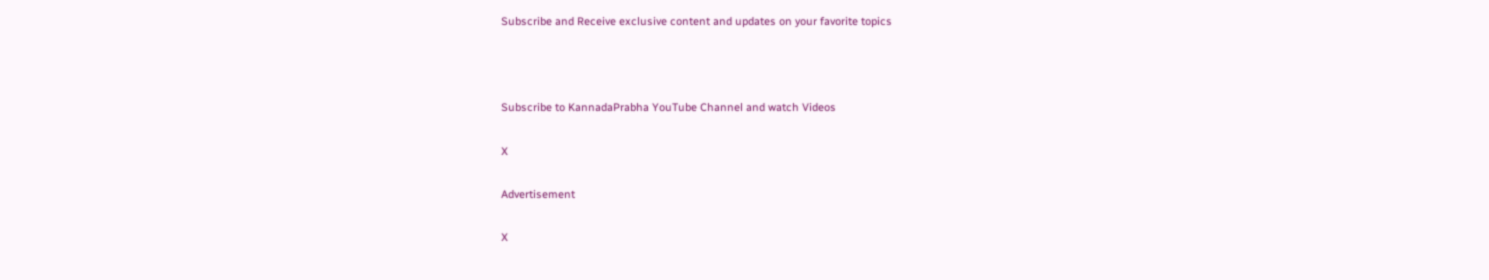Subscribe and Receive exclusive content and updates on your favorite topics



Subscribe to KannadaPrabha YouTube Channel and watch Videos

X

Advertisement

X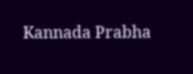Kannada Prabha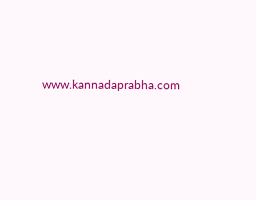www.kannadaprabha.com